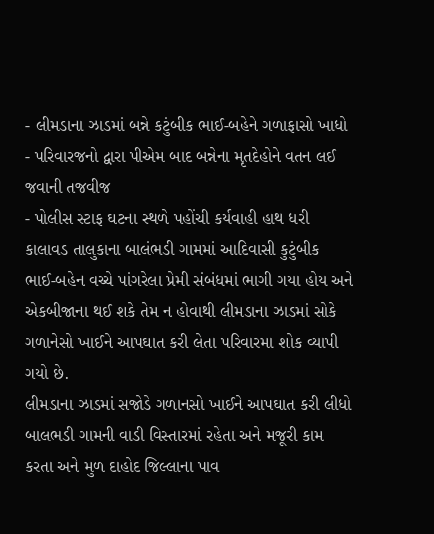- લીમડાના ઝાડમાં બન્ને કટુંબીક ભાઈ-બહેને ગળાફાસો ખાધો
- પરિવારજનો દ્વારા પીએમ બાદ બન્નેના મૃતદેહોને વતન લઈ જવાની તજવીજ
- પોલીસ સ્ટાફ ઘટના સ્થળે પહોંચી કર્યવાહી હાથ ધરી
કાલાવડ તાલુકાના બાલંભડી ગામમાં આદિવાસી કુટુંબીક ભાઈ-બહેન વચ્ચે પાંગરેલા પ્રેમી સંબંધમાં ભાગી ગયા હોય અને એકબીજાના થઈ શકે તેમ ન હોવાથી લીમડાના ઝાડમાં સોકે ગળાનેસો ખાઈને આપઘાત કરી લેતા પરિવારમા શોક વ્યાપી ગયો છે.
લીમડાના ઝાડમાં સજોડે ગળાનસો ખાઈને આપઘાત કરી લીધો
બાલભડી ગામની વાડી વિસ્તારમાં રહેતા અને મજૂરી કામ કરતા અને મુળ દાહોદ જિલ્લાના પાવ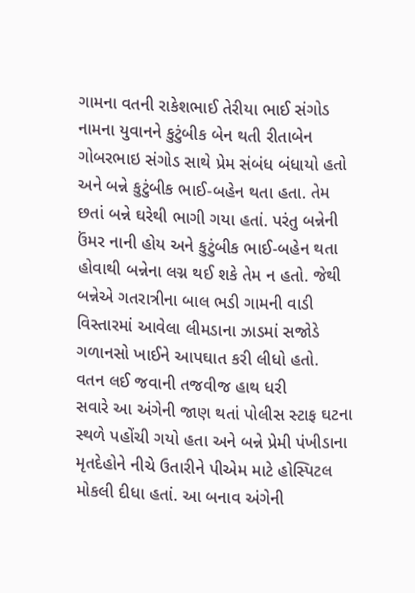ગામના વતની રાકેશભાઈ તેરીયા ભાઈ સંગોડ નામના યુવાનને કુટુંબીક બેન થતી રીતાબેન ગોબરભાઇ સંગોડ સાથે પ્રેમ સંબંધ બંધાયો હતો અને બન્ને કુટુંબીક ભાઈ-બહેન થતા હતા. તેમ છતાં બન્ને ઘરેથી ભાગી ગયા હતાં. પરંતુ બન્નેની ઉંમર નાની હોય અને કુટુંબીક ભાઈ-બહેન થતા હોવાથી બન્નેના લગ્ન થઈ શકે તેમ ન હતો. જેથી બન્નેએ ગતરાત્રીના બાલ ભડી ગામની વાડી વિસ્તારમાં આવેલા લીમડાના ઝાડમાં સજોડે ગળાનસો ખાઈને આપઘાત કરી લીધો હતો.
વતન લઈ જવાની તજવીજ હાથ ધરી
સવારે આ અંગેની જાણ થતાં પોલીસ સ્ટાફ ઘટના સ્થળે પહોંચી ગયો હતા અને બન્ને પ્રેમી પંખીડાના મૃતદેહોને નીચે ઉતારીને પીએમ માટે હોસ્પિટલ મોકલી દીધા હતાં. આ બનાવ અંગેની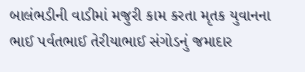બાલંભડીની વાડીમાં મજુરી કામ કરતા મૃતક યુવાનના ભાઈ પર્વતભાઈ તેરીયાભાઈ સંગોડનું જમાદાર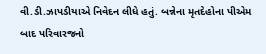વી.ડી.ઝાપડીયાએ નિવેદન લીધે હતું. બન્નેના મૃતદેહોના પીએમ બાદ પરિવારજનો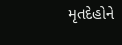મૃતદેહોને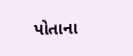પોતાના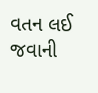વતન લઈ જવાની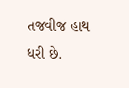તજવીજ હાથ ધરી છે.